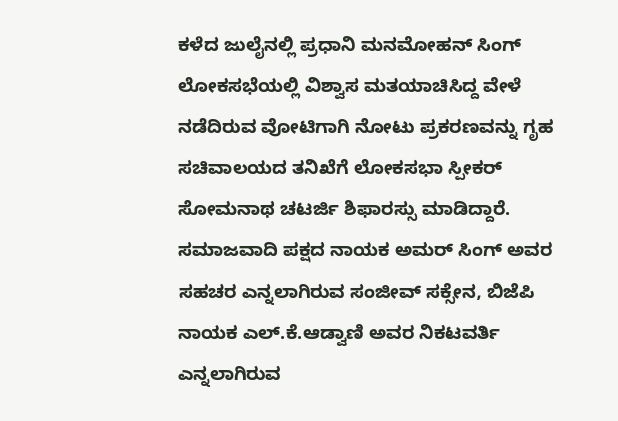ಕಳೆದ ಜುಲೈನಲ್ಲಿ ಪ್ರಧಾನಿ ಮನಮೋಹನ್ ಸಿಂಗ್ ಲೋಕಸಭೆಯಲ್ಲಿ ವಿಶ್ವಾಸ ಮತಯಾಚಿಸಿದ್ದ ವೇಳೆ ನಡೆದಿರುವ ವೋಟಿಗಾಗಿ ನೋಟು ಪ್ರಕರಣವನ್ನು ಗೃಹ ಸಚಿವಾಲಯದ ತನಿಖೆಗೆ ಲೋಕಸಭಾ ಸ್ಪೀಕರ್ ಸೋಮನಾಥ ಚಟರ್ಜಿ ಶಿಫಾರಸ್ಸು ಮಾಡಿದ್ದಾರೆ.
ಸಮಾಜವಾದಿ ಪಕ್ಷದ ನಾಯಕ ಅಮರ್ ಸಿಂಗ್ ಅವರ ಸಹಚರ ಎನ್ನಲಾಗಿರುವ ಸಂಜೀವ್ ಸಕ್ಸೇನ, ಬಿಜೆಪಿ ನಾಯಕ ಎಲ್.ಕೆ.ಆಡ್ವಾಣಿ ಅವರ ನಿಕಟವರ್ತಿ ಎನ್ನಲಾಗಿರುವ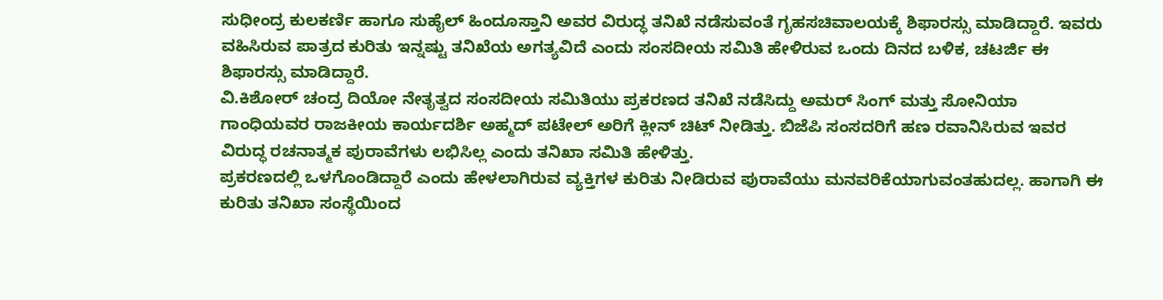ಸುಧೀಂದ್ರ ಕುಲಕರ್ಣಿ ಹಾಗೂ ಸುಹೈಲ್ ಹಿಂದೂಸ್ತಾನಿ ಅವರ ವಿರುದ್ಧ ತನಿಖೆ ನಡೆಸುವಂತೆ ಗೃಹಸಚಿವಾಲಯಕ್ಕೆ ಶಿಫಾರಸ್ಸು ಮಾಡಿದ್ದಾರೆ. ಇವರು ವಹಿಸಿರುವ ಪಾತ್ರದ ಕುರಿತು ಇನ್ನಷ್ಟು ತನಿಖೆಯ ಅಗತ್ಯವಿದೆ ಎಂದು ಸಂಸದೀಯ ಸಮಿತಿ ಹೇಳಿರುವ ಒಂದು ದಿನದ ಬಳಿಕ, ಚಟರ್ಜಿ ಈ ಶಿಫಾರಸ್ಸು ಮಾಡಿದ್ದಾರೆ.
ವಿ.ಕಿಶೋರ್ ಚಂದ್ರ ದಿಯೋ ನೇತೃತ್ವದ ಸಂಸದೀಯ ಸಮಿತಿಯು ಪ್ರಕರಣದ ತನಿಖೆ ನಡೆಸಿದ್ದು ಅಮರ್ ಸಿಂಗ್ ಮತ್ತು ಸೋನಿಯಾ ಗಾಂಧಿಯವರ ರಾಜಕೀಯ ಕಾರ್ಯದರ್ಶಿ ಅಹ್ಮದ್ ಪಟೇಲ್ ಅರಿಗೆ ಕ್ಲೀನ್ ಚಿಟ್ ನೀಡಿತ್ತು. ಬಿಜೆಪಿ ಸಂಸದರಿಗೆ ಹಣ ರವಾನಿಸಿರುವ ಇವರ ವಿರುದ್ಧ ರಚನಾತ್ಮಕ ಪುರಾವೆಗಳು ಲಭಿಸಿಲ್ಲ ಎಂದು ತನಿಖಾ ಸಮಿತಿ ಹೇಳಿತ್ತು.
ಪ್ರಕರಣದಲ್ಲಿ ಒಳಗೊಂಡಿದ್ದಾರೆ ಎಂದು ಹೇಳಲಾಗಿರುವ ವ್ಯಕ್ತಿಗಳ ಕುರಿತು ನೀಡಿರುವ ಪುರಾವೆಯು ಮನವರಿಕೆಯಾಗುವಂತಹುದಲ್ಲ. ಹಾಗಾಗಿ ಈ ಕುರಿತು ತನಿಖಾ ಸಂಸ್ಥೆಯಿಂದ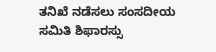ತನಿಖೆ ನಡೆಸಲು ಸಂಸದೀಯ ಸಮಿತಿ ಶಿಫಾರಸ್ಸು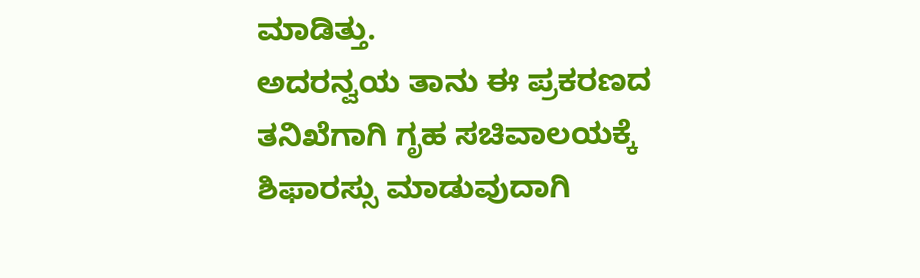ಮಾಡಿತ್ತು.
ಅದರನ್ವಯ ತಾನು ಈ ಪ್ರಕರಣದ ತನಿಖೆಗಾಗಿ ಗೃಹ ಸಚಿವಾಲಯಕ್ಕೆ ಶಿಫಾರಸ್ಸು ಮಾಡುವುದಾಗಿ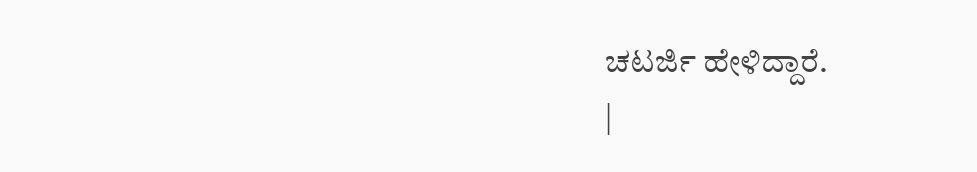ಚಟರ್ಜಿ ಹೇಳಿದ್ದಾರೆ.
|